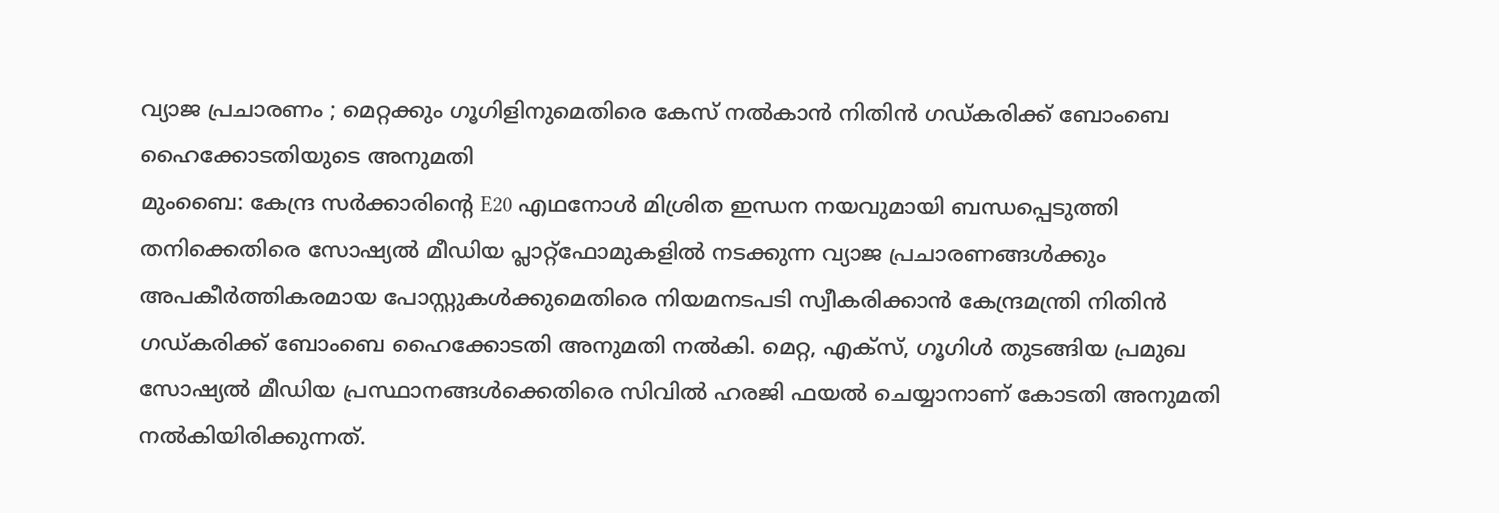വ്യാജ പ്രചാരണം ; മെറ്റക്കും ഗൂഗിളിനുമെതിരെ കേസ് നൽകാൻ നിതിൻ ഗഡ്കരിക്ക് ബോംബെ ഹൈക്കോടതിയുടെ അനുമതി
മുംബൈ: കേന്ദ്ര സർക്കാരിന്റെ E20 എഥനോൾ മിശ്രിത ഇന്ധന നയവുമായി ബന്ധപ്പെടുത്തി തനിക്കെതിരെ സോഷ്യൽ മീഡിയ പ്ലാറ്റ്ഫോമുകളിൽ നടക്കുന്ന വ്യാജ പ്രചാരണങ്ങൾക്കും അപകീർത്തികരമായ പോസ്റ്റുകൾക്കുമെതിരെ നിയമനടപടി സ്വീകരിക്കാൻ കേന്ദ്രമന്ത്രി നിതിൻ ഗഡ്കരിക്ക് ബോംബെ ഹൈക്കോടതി അനുമതി നൽകി. മെറ്റ, എക്സ്, ഗൂഗിൾ തുടങ്ങിയ പ്രമുഖ സോഷ്യൽ മീഡിയ പ്രസ്ഥാനങ്ങൾക്കെതിരെ സിവിൽ ഹരജി ഫയൽ ചെയ്യാനാണ് കോടതി അനുമതി നൽകിയിരിക്കുന്നത്.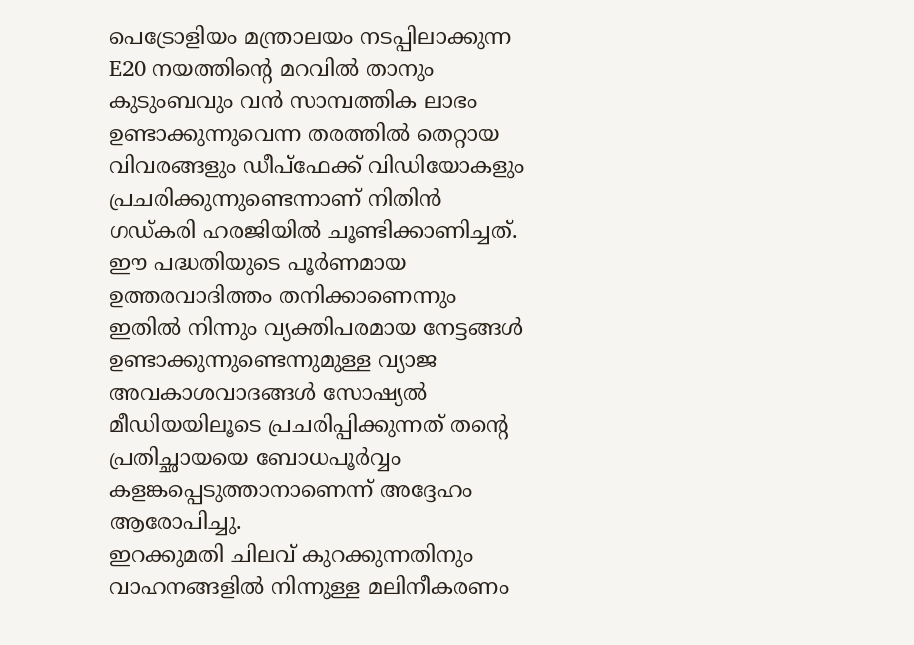പെട്രോളിയം മന്ത്രാലയം നടപ്പിലാക്കുന്ന E20 നയത്തിന്റെ മറവിൽ താനും കുടുംബവും വൻ സാമ്പത്തിക ലാഭം ഉണ്ടാക്കുന്നുവെന്ന തരത്തിൽ തെറ്റായ വിവരങ്ങളും ഡീപ്ഫേക്ക് വിഡിയോകളും പ്രചരിക്കുന്നുണ്ടെന്നാണ് നിതിൻ ഗഡ്കരി ഹരജിയിൽ ചൂണ്ടിക്കാണിച്ചത്. ഈ പദ്ധതിയുടെ പൂർണമായ ഉത്തരവാദിത്തം തനിക്കാണെന്നും ഇതിൽ നിന്നും വ്യക്തിപരമായ നേട്ടങ്ങൾ ഉണ്ടാക്കുന്നുണ്ടെന്നുമുള്ള വ്യാജ അവകാശവാദങ്ങൾ സോഷ്യൽ മീഡിയയിലൂടെ പ്രചരിപ്പിക്കുന്നത് തന്റെ പ്രതിച്ഛായയെ ബോധപൂർവ്വം കളങ്കപ്പെടുത്താനാണെന്ന് അദ്ദേഹം ആരോപിച്ചു.
ഇറക്കുമതി ചിലവ് കുറക്കുന്നതിനും വാഹനങ്ങളിൽ നിന്നുള്ള മലിനീകരണം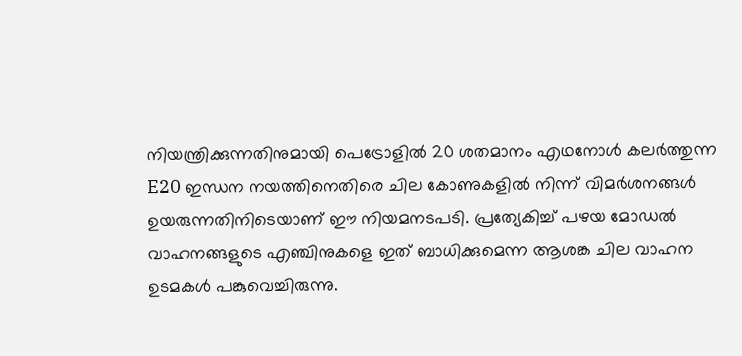നിയന്ത്രിക്കുന്നതിനുമായി പെട്രോളിൽ 20 ശതമാനം എഥനോൾ കലർത്തുന്ന E20 ഇന്ധന നയത്തിനെതിരെ ചില കോണുകളിൽ നിന്ന് വിമർശനങ്ങൾ ഉയരുന്നതിനിടെയാണ് ഈ നിയമനടപടി. പ്രത്യേകിച്ച് പഴയ മോഡൽ വാഹനങ്ങളുടെ എഞ്ചിനുകളെ ഇത് ബാധിക്കുമെന്ന ആശങ്ക ചില വാഹന ഉടമകൾ പങ്കുവെച്ചിരുന്നു.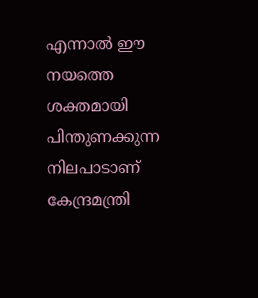എന്നാൽ ഈ നയത്തെ ശക്തമായി പിന്തുണക്കുന്ന നിലപാടാണ് കേന്ദ്രമന്ത്രി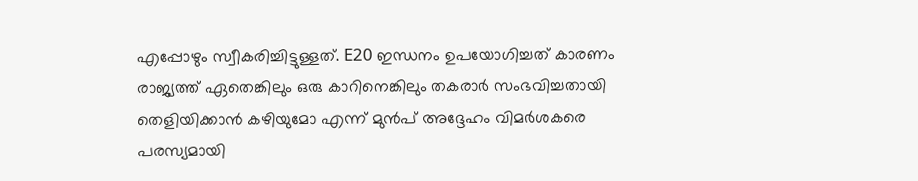എപ്പോഴും സ്വീകരിച്ചിട്ടുള്ളത്. E20 ഇന്ധനം ഉപയോഗിച്ചത് കാരണം രാജ്യത്ത് ഏതെങ്കിലും ഒരു കാറിനെങ്കിലും തകരാർ സംഭവിച്ചതായി തെളിയിക്കാൻ കഴിയുമോ എന്ന് മുൻപ് അദ്ദേഹം വിമർശകരെ പരസ്യമായി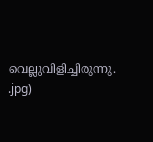വെല്ലുവിളിച്ചിരുന്നു.
.jpg)